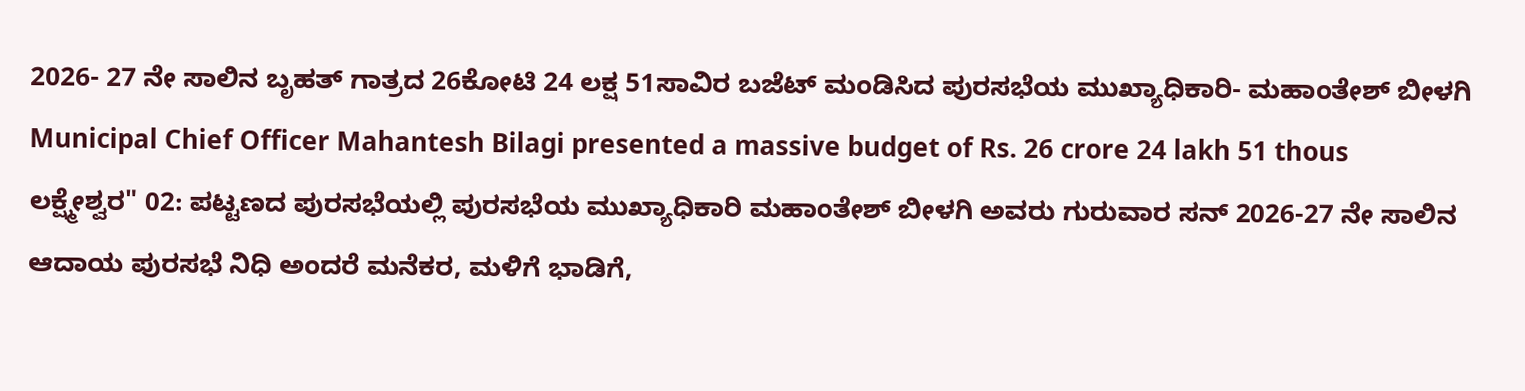2026- 27 ನೇ ಸಾಲಿನ ಬೃಹತ್ ಗಾತ್ರದ 26ಕೋಟಿ 24 ಲಕ್ಷ 51ಸಾವಿರ ಬಜೆಟ್ ಮಂಡಿಸಿದ ಪುರಸಭೆಯ ಮುಖ್ಯಾಧಿಕಾರಿ- ಮಹಾಂತೇಶ್ ಬೀಳಗಿ
Municipal Chief Officer Mahantesh Bilagi presented a massive budget of Rs. 26 crore 24 lakh 51 thous
ಲಕ್ಷ್ಮೇಶ್ವರ" 02: ಪಟ್ಟಣದ ಪುರಸಭೆಯಲ್ಲಿ ಪುರಸಭೆಯ ಮುಖ್ಯಾಧಿಕಾರಿ ಮಹಾಂತೇಶ್ ಬೀಳಗಿ ಅವರು ಗುರುವಾರ ಸನ್ 2026-27 ನೇ ಸಾಲಿನ ಆದಾಯ ಪುರಸಭೆ ನಿಧಿ ಅಂದರೆ ಮನೆಕರ, ಮಳಿಗೆ ಭಾಡಿಗೆ,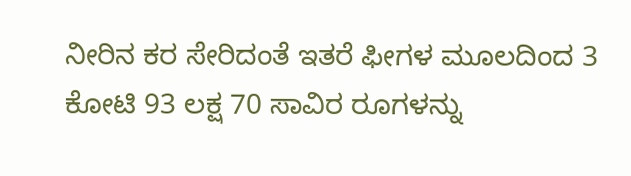ನೀರಿನ ಕರ ಸೇರಿದಂತೆ ಇತರೆ ಫೀಗಳ ಮೂಲದಿಂದ 3 ಕೋಟಿ 93 ಲಕ್ಷ 70 ಸಾವಿರ ರೂಗಳನ್ನು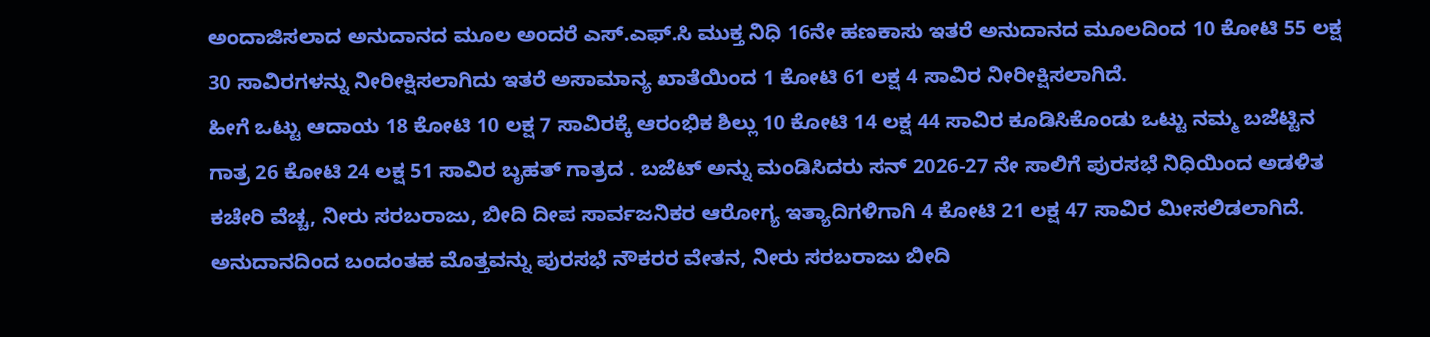ಅಂದಾಜಿಸಲಾದ ಅನುದಾನದ ಮೂಲ ಅಂದರೆ ಎಸ್.ಎಫ್.ಸಿ ಮುಕ್ತ ನಿಧಿ 16ನೇ ಹಣಕಾಸು ಇತರೆ ಅನುದಾನದ ಮೂಲದಿಂದ 10 ಕೋಟಿ 55 ಲಕ್ಷ 30 ಸಾವಿರಗಳನ್ನು ನೀರೀಕ್ಷಿಸಲಾಗಿದು ಇತರೆ ಅಸಾಮಾನ್ಯ ಖಾತೆಯಿಂದ 1 ಕೋಟಿ 61 ಲಕ್ಷ 4 ಸಾವಿರ ನೀರೀಕ್ಷಿಸಲಾಗಿದೆ.
ಹೀಗೆ ಒಟ್ಟು ಆದಾಯ 18 ಕೋಟಿ 10 ಲಕ್ಷ 7 ಸಾವಿರಕ್ಕೆ ಆರಂಭಿಕ ಶಿಲ್ಲು 10 ಕೋಟಿ 14 ಲಕ್ಷ 44 ಸಾವಿರ ಕೂಡಿಸಿಕೊಂಡು ಒಟ್ಟು ನಮ್ಮ ಬಜೆಟ್ಟಿನ ಗಾತ್ರ 26 ಕೋಟಿ 24 ಲಕ್ಷ 51 ಸಾವಿರ ಬೃಹತ್ ಗಾತ್ರದ . ಬಜೆಟ್ ಅನ್ನು ಮಂಡಿಸಿದರು ಸನ್ 2026-27 ನೇ ಸಾಲಿಗೆ ಪುರಸಭೆ ನಿಧಿಯಿಂದ ಅಡಳಿತ ಕಚೇರಿ ವೆಚ್ಚ, ನೀರು ಸರಬರಾಜು, ಬೀದಿ ದೀಪ ಸಾರ್ವಜನಿಕರ ಆರೋಗ್ಯ ಇತ್ಯಾದಿಗಳಿಗಾಗಿ 4 ಕೋಟಿ 21 ಲಕ್ಷ 47 ಸಾವಿರ ಮೀಸಲಿಡಲಾಗಿದೆ. ಅನುದಾನದಿಂದ ಬಂದಂತಹ ಮೊತ್ತವನ್ನು ಪುರಸಭೆ ನೌಕರರ ವೇತನ, ನೀರು ಸರಬರಾಜು ಬೀದಿ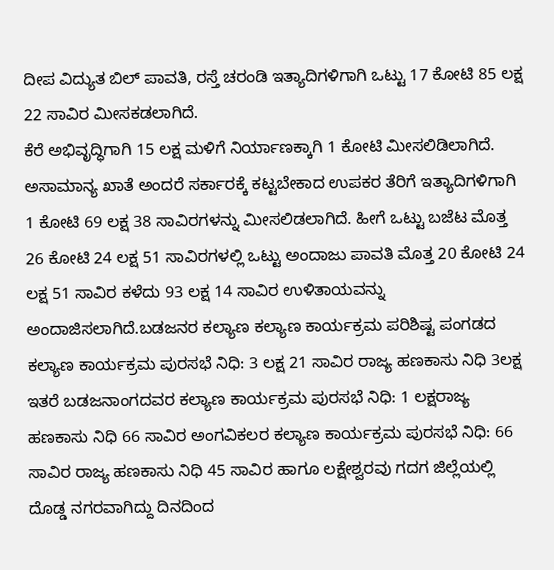ದೀಪ ವಿದ್ಯುತ ಬಿಲ್ ಪಾವತಿ, ರಸ್ತೆ ಚರಂಡಿ ಇತ್ಯಾದಿಗಳಿಗಾಗಿ ಒಟ್ಟು 17 ಕೋಟಿ 85 ಲಕ್ಷ 22 ಸಾವಿರ ಮೀಸಕಡಲಾಗಿದೆ.
ಕೆರೆ ಅಭಿವೃದ್ಧಿಗಾಗಿ 15 ಲಕ್ಷ ಮಳಿಗೆ ನಿರ್ಯಾಣಕ್ಕಾಗಿ 1 ಕೋಟಿ ಮೀಸಲಿಡಿಲಾಗಿದೆ. ಅಸಾಮಾನ್ಯ ಖಾತೆ ಅಂದರೆ ಸರ್ಕಾರಕ್ಕೆ ಕಟ್ಟಬೇಕಾದ ಉಪಕರ ತೆರಿಗೆ ಇತ್ಯಾದಿಗಳಿಗಾಗಿ 1 ಕೋಟಿ 69 ಲಕ್ಷ 38 ಸಾವಿರಗಳನ್ನು ಮೀಸಲಿಡಲಾಗಿದೆ. ಹೀಗೆ ಒಟ್ಟು ಬಜೆಟ ಮೊತ್ತ 26 ಕೋಟಿ 24 ಲಕ್ಷ 51 ಸಾವಿರಗಳಲ್ಲಿ ಒಟ್ಟು ಅಂದಾಜು ಪಾವತಿ ಮೊತ್ತ 20 ಕೋಟಿ 24 ಲಕ್ಷ 51 ಸಾವಿರ ಕಳೆದು 93 ಲಕ್ಷ 14 ಸಾವಿರ ಉಳಿತಾಯವನ್ನು ಅಂದಾಜಿಸಲಾಗಿದೆ.ಬಡಜನರ ಕಲ್ಯಾಣ ಕಲ್ಯಾಣ ಕಾರ್ಯಕ್ರಮ ಪರಿಶಿಷ್ಟ ಪಂಗಡದ ಕಲ್ಯಾಣ ಕಾರ್ಯಕ್ರಮ ಪುರಸಭೆ ನಿಧಿ: 3 ಲಕ್ಷ 21 ಸಾವಿರ ರಾಜ್ಯ ಹಣಕಾಸು ನಿಧಿ 3ಲಕ್ಷ ಇತರೆ ಬಡಜನಾಂಗದವರ ಕಲ್ಯಾಣ ಕಾರ್ಯಕ್ರಮ ಪುರಸಭೆ ನಿಧಿ: 1 ಲಕ್ಷರಾಜ್ಯ ಹಣಕಾಸು ನಿಧಿ 66 ಸಾವಿರ ಅಂಗವಿಕಲರ ಕಲ್ಯಾಣ ಕಾರ್ಯಕ್ರಮ ಪುರಸಭೆ ನಿಧಿ: 66 ಸಾವಿರ ರಾಜ್ಯ ಹಣಕಾಸು ನಿಧಿ 45 ಸಾವಿರ ಹಾಗೂ ಲಕ್ಷೇಶ್ವರವು ಗದಗ ಜಿಲ್ಲೆಯಲ್ಲಿ ದೊಡ್ಡ ನಗರವಾಗಿದ್ದು ದಿನದಿಂದ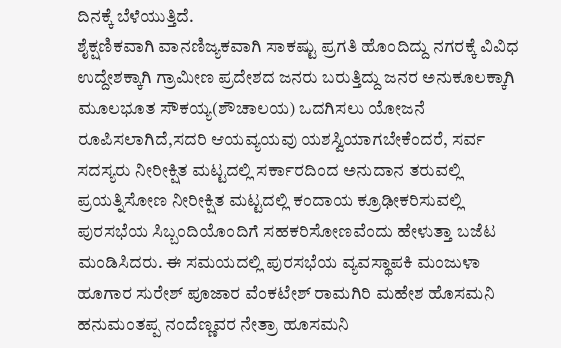ದಿನಕ್ಕೆ ಬೆಳೆಯುತ್ತಿದೆ.
ಶೈಕ್ಷಣಿಕವಾಗಿ ವಾನಣಿಜ್ಯಕವಾಗಿ ಸಾಕಷ್ಟು ಪ್ರಗತಿ ಹೊಂದಿದ್ದು ನಗರಕ್ಕೆ ವಿವಿಧ ಉದ್ದೇಶಕ್ಕಾಗಿ ಗ್ರಾಮೀಣ ಪ್ರದೇಶದ ಜನರು ಬರುತ್ತಿದ್ದು ಜನರ ಅನುಕೂಲಕ್ಕಾಗಿ ಮೂಲಭೂತ ಸೌಕಯ್ಯ(ಶೌಚಾಲಯ) ಒದಗಿಸಲು ಯೋಜನೆ ರೂಪಿಸಲಾಗಿದೆ,ಸದರಿ ಆಯವ್ಯಯವು ಯಶಸ್ವಿಯಾಗಬೇಕೆಂದರೆ, ಸರ್ವ ಸದಸ್ಯರು ನೀರೀಕ್ಷಿತ ಮಟ್ಟದಲ್ಲಿ ಸರ್ಕಾರದಿಂದ ಅನುದಾನ ತರುವಲ್ಲಿ ಪ್ರಯತ್ನಿಸೋಣ ನೀರೀಕ್ಷಿತ ಮಟ್ಟದಲ್ಲಿ ಕಂದಾಯ ಕ್ರೂಢೀಕರಿಸುವಲ್ಲಿ ಪುರಸಭೆಯ ಸಿಬ್ಬಂದಿಯೊಂದಿಗೆ ಸಹಕರಿಸೋಣವೆಂದು ಹೇಳುತ್ತಾ ಬಜೆಟ ಮಂಡಿಸಿದರು. ಈ ಸಮಯದಲ್ಲಿ ಪುರಸಭೆಯ ವ್ಯವಸ್ಥಾಪಕಿ ಮಂಜುಳಾ ಹೂಗಾರ ಸುರೇಶ್ ಪೂಜಾರ ವೆಂಕಟೇಶ್ ರಾಮಗಿರಿ ಮಹೇಶ ಹೊಸಮನಿ ಹನುಮಂತಪ್ಪ ನಂದೆಣ್ಣವರ ನೇತ್ರಾ ಹೂಸಮನಿ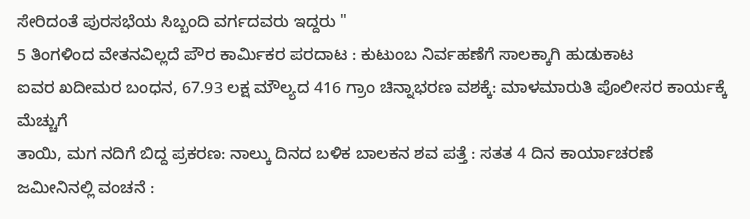ಸೇರಿದಂತೆ ಪುರಸಭೆಯ ಸಿಬ್ಬಂದಿ ವರ್ಗದವರು ಇದ್ದರು "
5 ತಿಂಗಳಿಂದ ವೇತನವಿಲ್ಲದೆ ಪೌರ ಕಾರ್ಮಿಕರ ಪರದಾಟ : ಕುಟುಂಬ ನಿರ್ವಹಣೆಗೆ ಸಾಲಕ್ಕಾಗಿ ಹುಡುಕಾಟ
ಐವರ ಖದೀಮರ ಬಂಧನ, 67.93 ಲಕ್ಷ ಮೌಲ್ಯದ 416 ಗ್ರಾಂ ಚಿನ್ನಾಭರಣ ವಶಕ್ಕೆ: ಮಾಳಮಾರುತಿ ಪೊಲೀಸರ ಕಾರ್ಯಕ್ಕೆ ಮೆಚ್ಚುಗೆ
ತಾಯಿ, ಮಗ ನದಿಗೆ ಬಿದ್ದ ಪ್ರಕರಣ: ನಾಲ್ಕು ದಿನದ ಬಳಿಕ ಬಾಲಕನ ಶವ ಪತ್ತೆ : ಸತತ 4 ದಿನ ಕಾರ್ಯಾಚರಣೆ
ಜಮೀನಿನಲ್ಲಿ ವಂಚನೆ :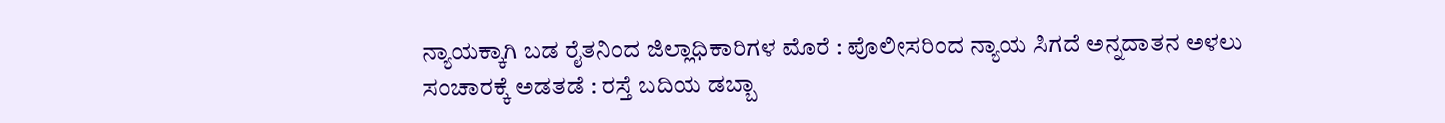ನ್ಯಾಯಕ್ಕಾಗಿ ಬಡ ರೈತನಿಂದ ಜಿಲ್ಲಾಧಿಕಾರಿಗಳ ಮೊರೆ : ಪೊಲೀಸರಿಂದ ನ್ಯಾಯ ಸಿಗದೆ ಅನ್ನದಾತನ ಅಳಲು
ಸಂಚಾರಕ್ಕೆ ಅಡತಡೆ : ರಸ್ತೆ ಬದಿಯ ಡಬ್ಬಾ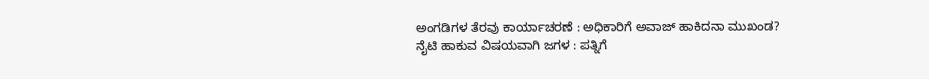ಅಂಗಡಿಗಳ ತೆರವು ಕಾರ್ಯಾಚರಣೆ : ಅಧಿಕಾರಿಗೆ ಅವಾಜ್ ಹಾಕಿದನಾ ಮುಖಂಡ?
ನೈಟಿ ಹಾಕುವ ವಿಷಯವಾಗಿ ಜಗಳ : ಪತ್ನಿಗೆ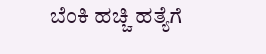ಬೆಂಕಿ ಹಚ್ಚಿ ಹತ್ಯೆಗೆ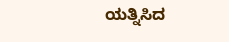ಯತ್ನಿಸಿದ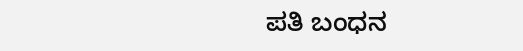ಪತಿ ಬಂಧನ